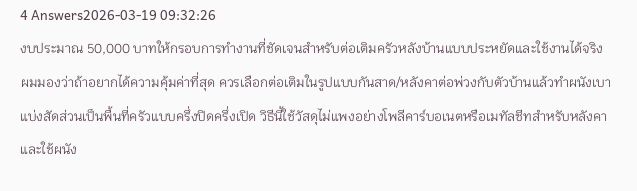4 Answers2026-03-19 09:32:26
งบประมาณ 50,000 บาทให้กรอบการทำงานที่ชัดเจนสำหรับต่อเติมครัวหลังบ้านแบบประหยัดและใช้งานได้จริง
ผมมองว่าถ้าอยากได้ความคุ้มค่าที่สุด ควรเลือกต่อเติมในรูปแบบกันสาด/หลังคาต่อพ่วงกับตัวบ้านแล้วทำผนังเบาแบ่งสัดส่วนเป็นพื้นที่ครัวแบบครึ่งปิดครึ่งเปิด วิธีนี้ใช้วัสดุไม่แพงอย่างโพลีคาร์บอเนตหรือเมทัลชีทสำหรับหลังคา และใช้ผนัง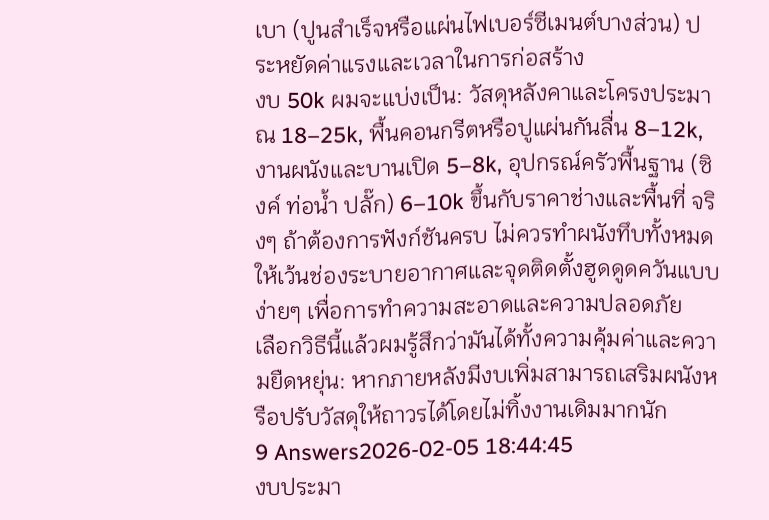เบา (ปูนสำเร็จหรือแผ่นไฟเบอร์ซีเมนต์บางส่วน) ประหยัดค่าแรงและเวลาในการก่อสร้าง
งบ 50k ผมจะแบ่งเป็น: วัสดุหลังคาและโครงประมาณ 18–25k, พื้นคอนกรีตหรือปูแผ่นกันลื่น 8–12k, งานผนังและบานเปิด 5–8k, อุปกรณ์ครัวพื้นฐาน (ซิงค์ ท่อน้ำ ปลั๊ก) 6–10k ขึ้นกับราคาช่างและพื้นที่ จริงๆ ถ้าต้องการฟังก์ชันครบ ไม่ควรทำผนังทึบทั้งหมด ให้เว้นช่องระบายอากาศและจุดติดตั้งฮูดดูดควันแบบง่ายๆ เพื่อการทำความสะอาดและความปลอดภัย
เลือกวิธีนี้แล้วผมรู้สึกว่ามันได้ทั้งความคุ้มค่าและความยืดหยุ่น: หากภายหลังมีงบเพิ่มสามารถเสริมผนังหรือปรับวัสดุให้ถาวรได้โดยไม่ทิ้งงานเดิมมากนัก
9 Answers2026-02-05 18:44:45
งบประมา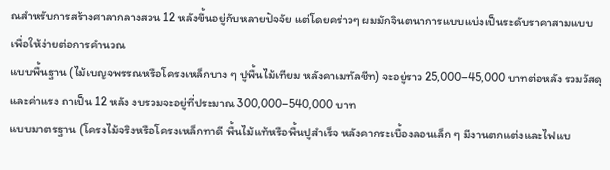ณสำหรับการสร้างศาลากลางสวน 12 หลังขึ้นอยู่กับหลายปัจจัย แต่โดยคร่าวๆ ผมมักจินตนาการแบบแบ่งเป็นระดับราคาสามแบบเพื่อให้ง่ายต่อการคำนวณ
แบบพื้นฐาน (ไม้เบญจพรรณหรือโครงเหล็กบาง ๆ ปูพื้นไม้เทียม หลังคาเมทัลชีท) จะอยู่ราว 25,000–45,000 บาทต่อหลัง รวมวัสดุและค่าแรง ถาเป็น 12 หลัง งบรวมจะอยู่ที่ประมาณ 300,000–540,000 บาท
แบบมาตรฐาน (โครงไม้จริงหรือโครงเหล็กทาดี พื้นไม้แท้หรือพื้นปูสำเร็จ หลังคากระเบื้องลอนเล็ก ๆ มีงานตกแต่งและไฟแบ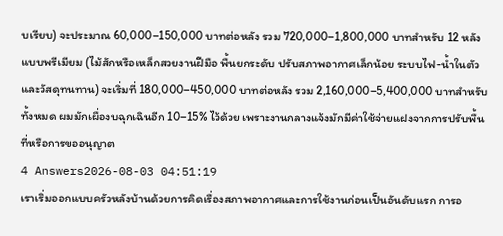บเรียบ) จะประมาณ 60,000–150,000 บาทต่อหลัง รวม 720,000–1,800,000 บาทสำหรับ 12 หลัง
แบบพรีเมียม (ไม้สักหรือเหล็กสวยงานฝีมือ พื้นยกระดับ ปรับสภาพอากาศเล็กน้อย ระบบไฟ-น้ำในตัว และวัสดุทนทาน) จะเริ่มที่ 180,000–450,000 บาทต่อหลัง รวม 2,160,000–5,400,000 บาทสำหรับทั้งหมด ผมมักเผื่องบฉุกเฉินอีก 10–15% ไว้ด้วย เพราะงานกลางแจ้งมักมีค่าใช้จ่ายแฝงจากการปรับพื้นที่หรือการขออนุญาต
4 Answers2026-08-03 04:51:19
เราเริ่มออกแบบครัวหลังบ้านด้วยการคิดเรื่องสภาพอากาศและการใช้งานก่อนเป็นอันดับแรก การอ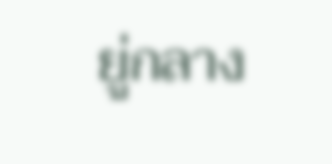ยู่กลาง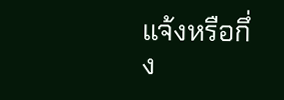แจ้งหรือกึ่ง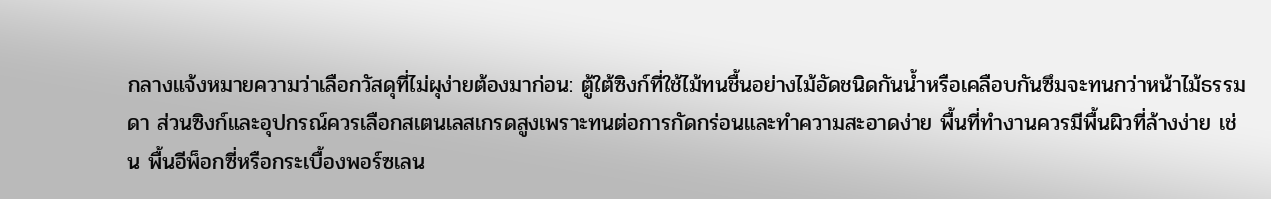กลางแจ้งหมายความว่าเลือกวัสดุที่ไม่ผุง่ายต้องมาก่อน: ตู้ใต้ซิงก์ที่ใช้ไม้ทนชื้นอย่างไม้อัดชนิดกันน้ำหรือเคลือบกันซึมจะทนกว่าหน้าไม้ธรรมดา ส่วนซิงก์และอุปกรณ์ควรเลือกสเตนเลสเกรดสูงเพราะทนต่อการกัดกร่อนและทำความสะอาดง่าย พื้นที่ทำงานควรมีพื้นผิวที่ล้างง่าย เช่น พื้นอีพ็อกซี่หรือกระเบื้องพอร์ซเลน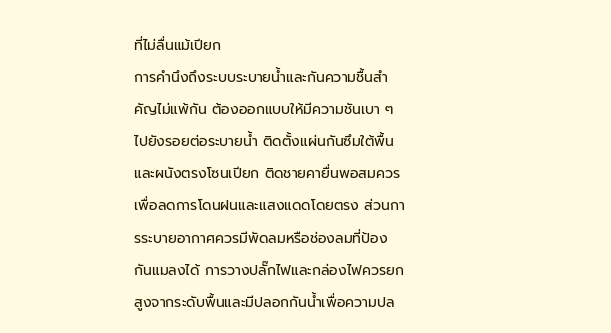ที่ไม่ลื่นแม้เปียก
การคำนึงถึงระบบระบายน้ำและกันความชื้นสำคัญไม่แพ้กัน ต้องออกแบบให้มีความชันเบา ๆ ไปยังรอยต่อระบายน้ำ ติดตั้งแผ่นกันซึมใต้พื้นและผนังตรงโซนเปียก ติดชายคายื่นพอสมควรเพื่อลดการโดนฝนและแสงแดดโดยตรง ส่วนการระบายอากาศควรมีพัดลมหรือช่องลมที่ป้องกันแมลงได้ การวางปลั๊กไฟและกล่องไฟควรยกสูงจากระดับพื้นและมีปลอกกันน้ำเพื่อความปล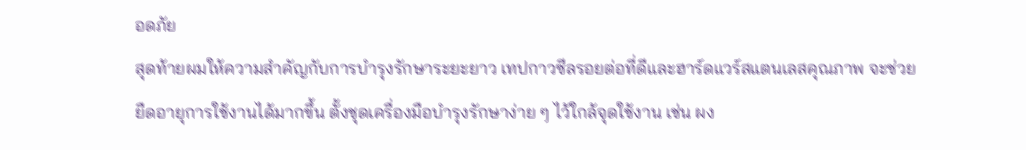อดภัย
สุดท้ายผมให้ความสำคัญกับการบำรุงรักษาระยะยาว เทปกาวซีลรอยต่อที่ดีและฮาร์ดแวร์สแตนเลสคุณภาพ จะช่วยยืดอายุการใช้งานได้มากขึ้น ตั้งชุดเครื่องมือบำรุงรักษาง่าย ๆ ไว้ใกล้จุดใช้งาน เช่น ผง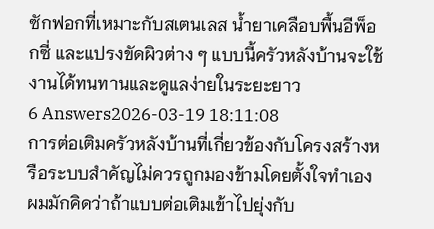ซักฟอกที่เหมาะกับสเตนเลส น้ำยาเคลือบพื้นอีพ็อกซี่ และแปรงขัดผิวต่าง ๆ แบบนี้ครัวหลังบ้านจะใช้งานได้ทนทานและดูแลง่ายในระยะยาว
6 Answers2026-03-19 18:11:08
การต่อเติมครัวหลังบ้านที่เกี่ยวข้องกับโครงสร้างหรือระบบสำคัญไม่ควรถูกมองข้ามโดยตั้งใจทำเอง
ผมมักคิดว่าถ้าแบบต่อเติมเข้าไปยุ่งกับ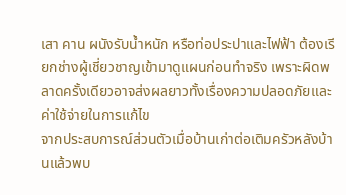เสา คาน ผนังรับน้ำหนัก หรือท่อประปาและไฟฟ้า ต้องเรียกช่างผู้เชี่ยวชาญเข้ามาดูแผนก่อนทำจริง เพราะผิดพลาดครั้งเดียวอาจส่งผลยาวทั้งเรื่องความปลอดภัยและค่าใช้จ่ายในการแก้ไข
จากประสบการณ์ส่วนตัวเมื่อบ้านเก่าต่อเติมครัวหลังบ้านแล้วพบ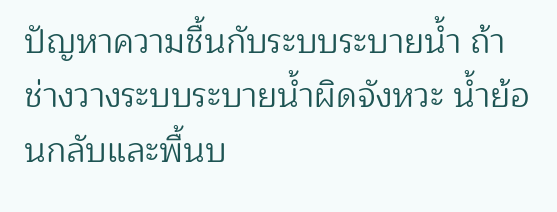ปัญหาความชื้นกับระบบระบายน้ำ ถ้าช่างวางระบบระบายน้ำผิดจังหวะ น้ำย้อนกลับและพื้นบ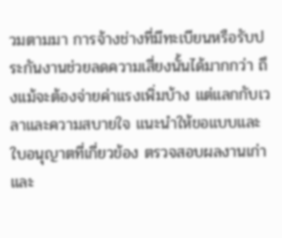วมตามมา การจ้างช่างที่มีทะเบียนหรือรับประกันงานช่วยลดความเสี่ยงนั้นได้มากกว่า ถึงแม้จะต้องจ่ายค่าแรงเพิ่มบ้าง แต่แลกกับเวลาและความสบายใจ แนะนำให้ขอแบบและใบอนุญาตที่เกี่ยวข้อง ตรวจสอบผลงานเก่า และ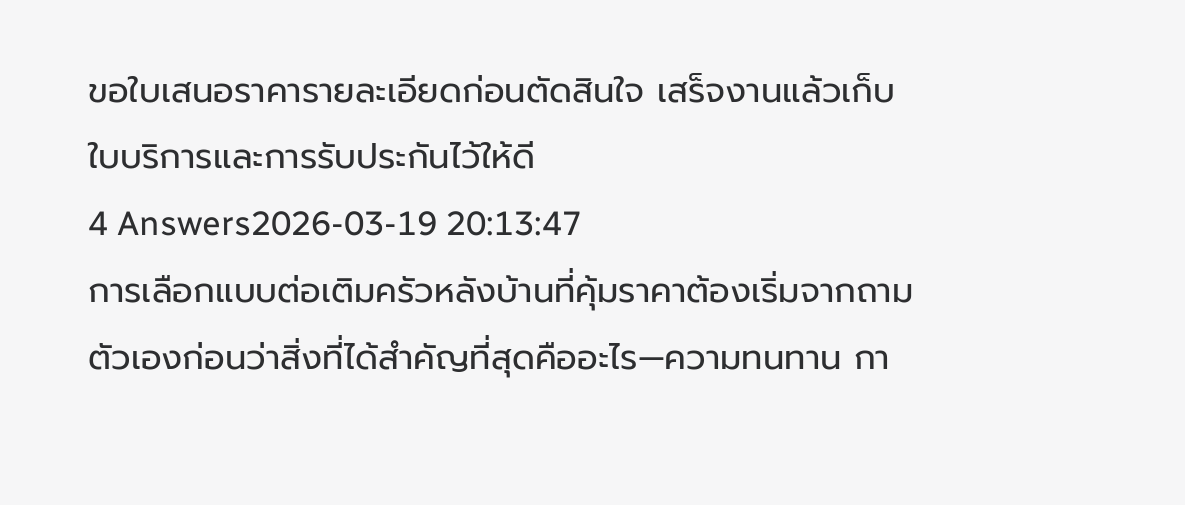ขอใบเสนอราคารายละเอียดก่อนตัดสินใจ เสร็จงานแล้วเก็บใบบริการและการรับประกันไว้ให้ดี
4 Answers2026-03-19 20:13:47
การเลือกแบบต่อเติมครัวหลังบ้านที่คุ้มราคาต้องเริ่มจากถามตัวเองก่อนว่าสิ่งที่ได้สำคัญที่สุดคืออะไร—ความทนทาน กา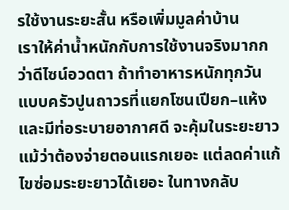รใช้งานระยะสั้น หรือเพิ่มมูลค่าบ้าน
เราให้ค่าน้ำหนักกับการใช้งานจริงมากกว่าดีไซน์อวดตา ถ้าทำอาหารหนักทุกวัน แบบครัวปูนถาวรที่แยกโซนเปียก–แห้งและมีท่อระบายอากาศดี จะคุ้มในระยะยาว แม้ว่าต้องจ่ายตอนแรกเยอะ แต่ลดค่าแก้ไขซ่อมระยะยาวได้เยอะ ในทางกลับ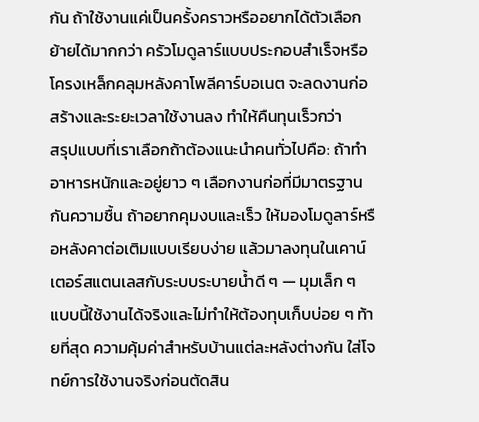กัน ถ้าใช้งานแค่เป็นครั้งคราวหรืออยากได้ตัวเลือกย้ายได้มากกว่า ครัวโมดูลาร์แบบประกอบสำเร็จหรือโครงเหล็กคลุมหลังคาโพลีคาร์บอเนต จะลดงานก่อสร้างและระยะเวลาใช้งานลง ทำให้คืนทุนเร็วกว่า
สรุปแบบที่เราเลือกถ้าต้องแนะนำคนทั่วไปคือ: ถ้าทำอาหารหนักและอยู่ยาว ๆ เลือกงานก่อที่มีมาตรฐานกันความชื้น ถ้าอยากคุมงบและเร็ว ให้มองโมดูลาร์หรือหลังคาต่อเติมแบบเรียบง่าย แล้วมาลงทุนในเคาน์เตอร์สแตนเลสกับระบบระบายน้ำดี ๆ — มุมเล็ก ๆ แบบนี้ใช้งานได้จริงและไม่ทำให้ต้องทุบเก็บบ่อย ๆ ท้ายที่สุด ความคุ้มค่าสำหรับบ้านแต่ละหลังต่างกัน ใส่โจทย์การใช้งานจริงก่อนตัดสิน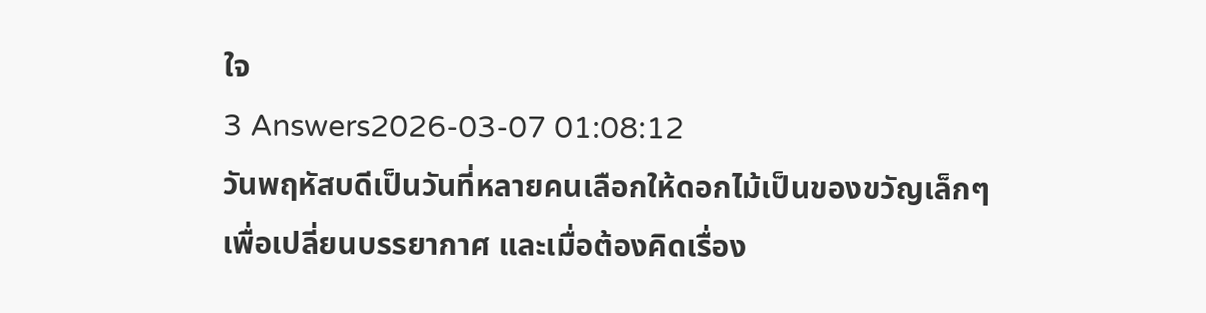ใจ
3 Answers2026-03-07 01:08:12
วันพฤหัสบดีเป็นวันที่หลายคนเลือกให้ดอกไม้เป็นของขวัญเล็กๆ เพื่อเปลี่ยนบรรยากาศ และเมื่อต้องคิดเรื่อง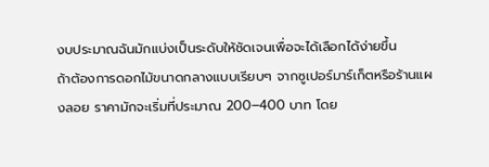งบประมาณฉันมักแบ่งเป็นระดับให้ชัดเจนเพื่อจะได้เลือกได้ง่ายขึ้น
ถ้าต้องการดอกไม้ขนาดกลางแบบเรียบๆ จากซูเปอร์มาร์เก็ตหรือร้านแผงลอย ราคามักจะเริ่มที่ประมาณ 200–400 บาท โดย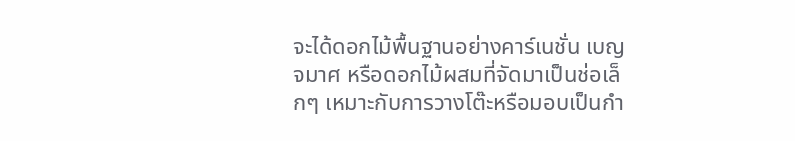จะได้ดอกไม้พื้นฐานอย่างคาร์เนชั่น เบญจมาศ หรือดอกไม้ผสมที่จัดมาเป็นช่อเล็กๆ เหมาะกับการวางโต๊ะหรือมอบเป็นกำ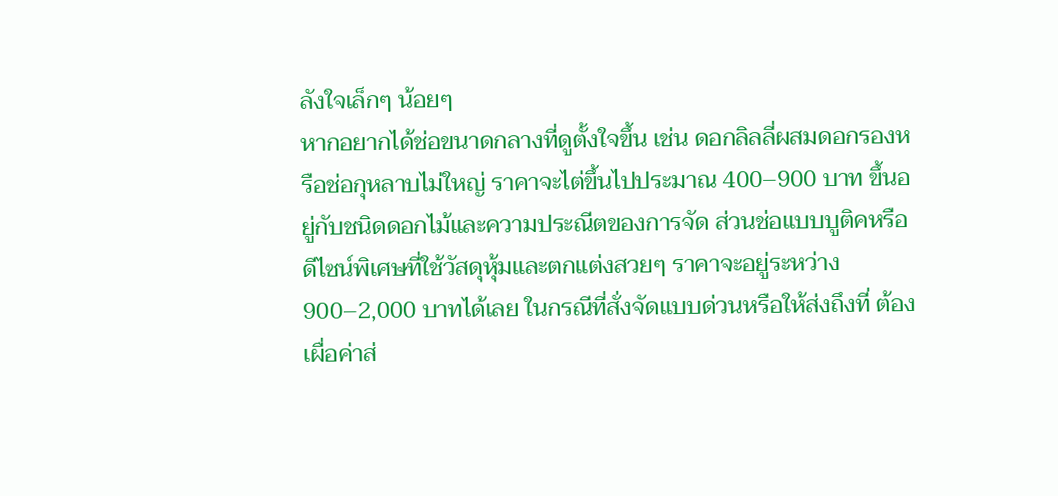ลังใจเล็กๆ น้อยๆ
หากอยากได้ช่อขนาดกลางที่ดูตั้งใจขึ้น เช่น ดอกลิลลี่ผสมดอกรองหรือช่อกุหลาบไม่ใหญ่ ราคาจะไต่ขึ้นไปประมาณ 400–900 บาท ขึ้นอยู่กับชนิดดอกไม้และความประณีตของการจัด ส่วนช่อแบบบูติคหรือดีไซน์พิเศษที่ใช้วัสดุหุ้มและตกแต่งสวยๆ ราคาจะอยู่ระหว่าง 900–2,000 บาทได้เลย ในกรณีที่สั่งจัดแบบด่วนหรือให้ส่งถึงที่ ต้องเผื่อค่าส่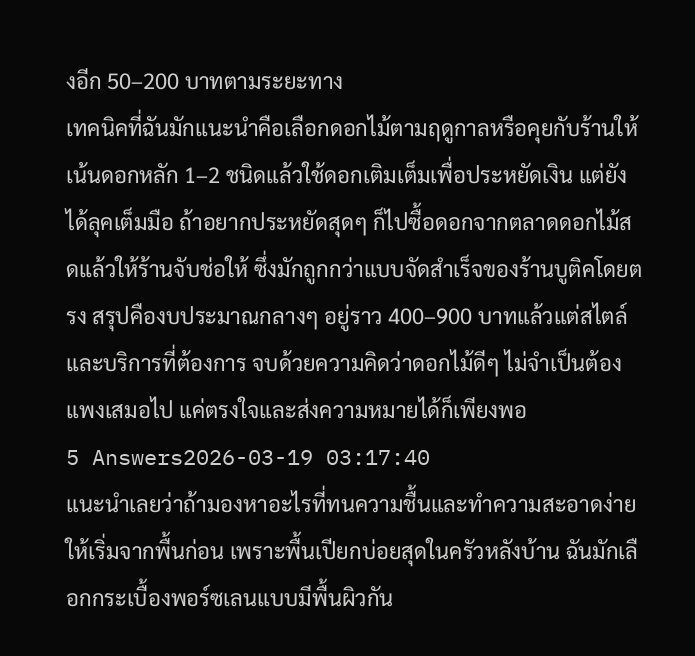งอีก 50–200 บาทตามระยะทาง
เทคนิคที่ฉันมักแนะนำคือเลือกดอกไม้ตามฤดูกาลหรือคุยกับร้านให้เน้นดอกหลัก 1–2 ชนิดแล้วใช้ดอกเติมเต็มเพื่อประหยัดเงิน แต่ยังได้ลุคเต็มมือ ถ้าอยากประหยัดสุดๆ ก็ไปซื้อดอกจากตลาดดอกไม้สดแล้วให้ร้านจับช่อให้ ซึ่งมักถูกกว่าแบบจัดสำเร็จของร้านบูติคโดยตรง สรุปคืองบประมาณกลางๆ อยู่ราว 400–900 บาทแล้วแต่สไตล์และบริการที่ต้องการ จบด้วยความคิดว่าดอกไม้ดีๆ ไม่จำเป็นต้องแพงเสมอไป แค่ตรงใจและส่งความหมายได้ก็เพียงพอ
5 Answers2026-03-19 03:17:40
แนะนำเลยว่าถ้ามองหาอะไรที่ทนความชื้นและทำความสะอาดง่าย ให้เริ่มจากพื้นก่อน เพราะพื้นเปียกบ่อยสุดในครัวหลังบ้าน ฉันมักเลือกกระเบื้องพอร์ซเลนแบบมีพื้นผิวกัน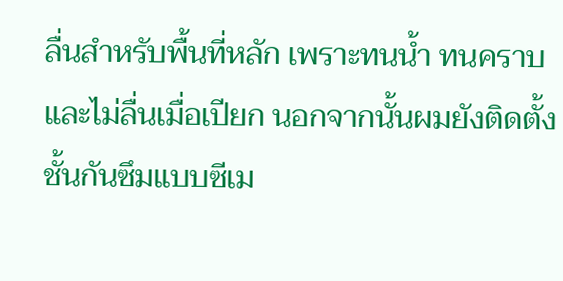ลื่นสำหรับพื้นที่หลัก เพราะทนน้ำ ทนคราบ และไม่ลื่นเมื่อเปียก นอกจากนั้นผมยังติดตั้งชั้นกันซึมแบบซีเม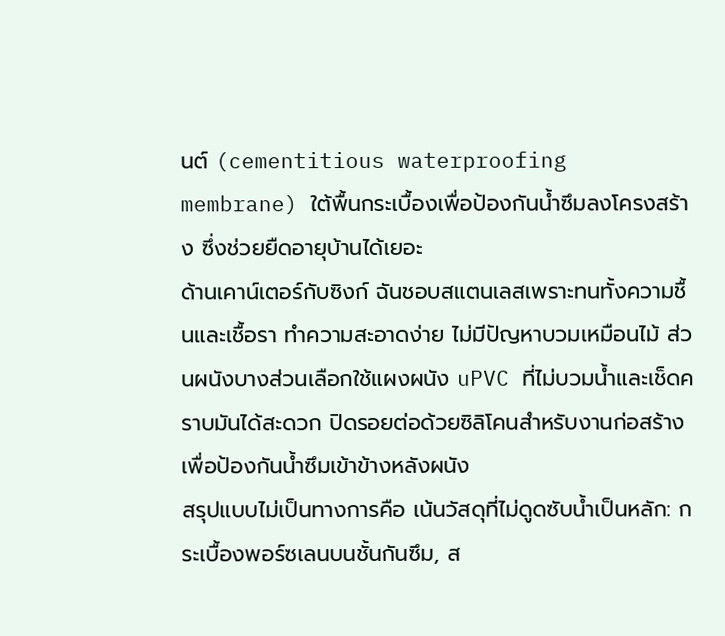นต์ (cementitious waterproofing membrane) ใต้พื้นกระเบื้องเพื่อป้องกันน้ำซึมลงโครงสร้าง ซึ่งช่วยยืดอายุบ้านได้เยอะ
ด้านเคาน์เตอร์กับซิงก์ ฉันชอบสแตนเลสเพราะทนทั้งความชื้นและเชื้อรา ทำความสะอาดง่าย ไม่มีปัญหาบวมเหมือนไม้ ส่วนผนังบางส่วนเลือกใช้แผงผนัง uPVC ที่ไม่บวมน้ำและเช็ดคราบมันได้สะดวก ปิดรอยต่อด้วยซิลิโคนสำหรับงานก่อสร้างเพื่อป้องกันน้ำซึมเข้าข้างหลังผนัง
สรุปแบบไม่เป็นทางการคือ เน้นวัสดุที่ไม่ดูดซับน้ำเป็นหลัก: กระเบื้องพอร์ซเลนบนชั้นกันซึม, ส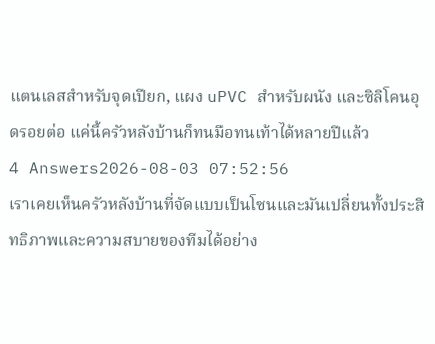แตนเลสสำหรับจุดเปียก, แผง uPVC สำหรับผนัง และซิลิโคนอุดรอยต่อ แค่นี้ครัวหลังบ้านก็ทนมือทนเท้าได้หลายปีแล้ว
4 Answers2026-08-03 07:52:56
เราเคยเห็นครัวหลังบ้านที่จัดแบบเป็นโซนและมันเปลี่ยนทั้งประสิทธิภาพและความสบายของทีมได้อย่าง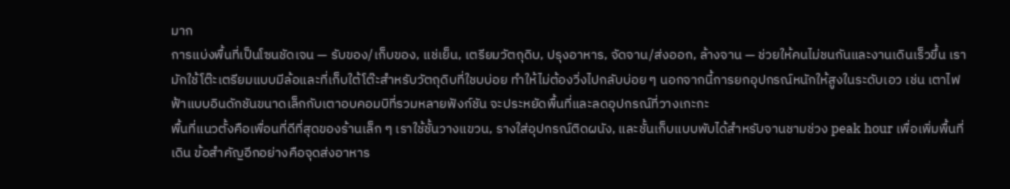มาก
การแบ่งพื้นที่เป็นโซนชัดเจน — รับของ/เก็บของ, แช่เย็น, เตรียมวัตถุดิบ, ปรุงอาหาร, จัดจาน/ส่งออก, ล้างจาน — ช่วยให้คนไม่ชนกันและงานเดินเร็วขึ้น เรามักใช้โต๊ะเตรียมแบบมีล้อและที่เก็บใต้โต๊ะสำหรับวัตถุดิบที่ใชบบ่อย ทำให้ไม่ต้องวิ่งไปกลับบ่อย ๆ นอกจากนี้การยกอุปกรณ์หนักให้สูงในระดับเอว เช่น เตาไฟฟ้าแบบอินดักชันขนาดเล็กกับเตาอบคอมบิที่รวมหลายฟังก์ชัน จะประหยัดพื้นที่และลดอุปกรณ์ที่วางเกะกะ
พื้นที่แนวตั้งคือเพื่อนที่ดีที่สุดของร้านเล็ก ๆ เราใช้ชั้นวางแขวน, รางใส่อุปกรณ์ติดผนัง, และชั้นเก็บแบบพับได้สำหรับจานชามช่วง peak hour เพื่อเพิ่มพื้นที่เดิน ข้อสำคัญอีกอย่างคือจุดส่งอาหาร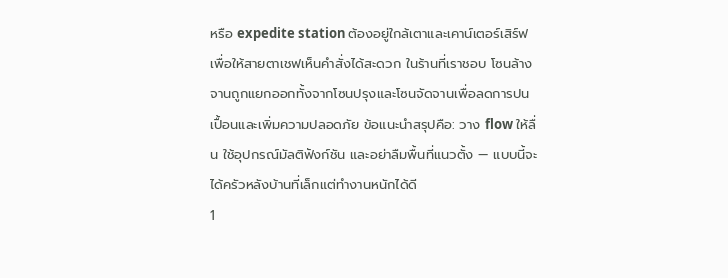หรือ expedite station ต้องอยู่ใกล้เตาและเคาน์เตอร์เสิร์ฟเพื่อให้สายตาเชฟเห็นคำสั่งได้สะดวก ในร้านที่เราชอบ โซนล้างจานถูกแยกออกทั้งจากโซนปรุงและโซนจัดจานเพื่อลดการปนเปื้อนและเพิ่มความปลอดภัย ข้อแนะนำสรุปคือ: วาง flow ให้ลื่น ใช้อุปกรณ์มัลติฟังก์ชัน และอย่าลืมพื้นที่แนวตั้ง — แบบนี้จะได้ครัวหลังบ้านที่เล็กแต่ทำงานหนักได้ดี
1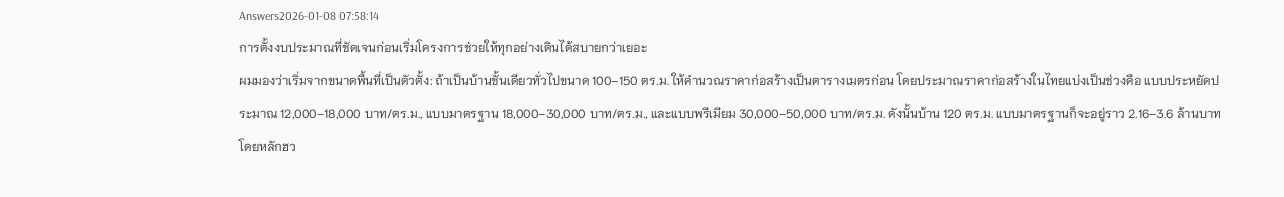Answers2026-01-08 07:58:14
การตั้งงบประมาณที่ชัดเจนก่อนเริ่มโครงการช่วยให้ทุกอย่างเดินได้สบายกว่าเยอะ
ผมมองว่าเริ่มจากขนาดพื้นที่เป็นตัวตั้ง: ถ้าเป็นบ้านชั้นเดียวทั่วไปขนาด 100–150 ตร.ม. ให้คำนวณราคาก่อสร้างเป็นตารางเมตรก่อน โดยประมาณราคาก่อสร้างในไทยแบ่งเป็นช่วงคือ แบบประหยัดประมาณ 12,000–18,000 บาท/ตร.ม., แบบมาตรฐาน 18,000–30,000 บาท/ตร.ม., และแบบพรีเมียม 30,000–50,000 บาท/ตร.ม. ดังนั้นบ้าน 120 ตร.ม. แบบมาตรฐานก็จะอยู่ราว 2.16–3.6 ล้านบาท
โดยหลักฮว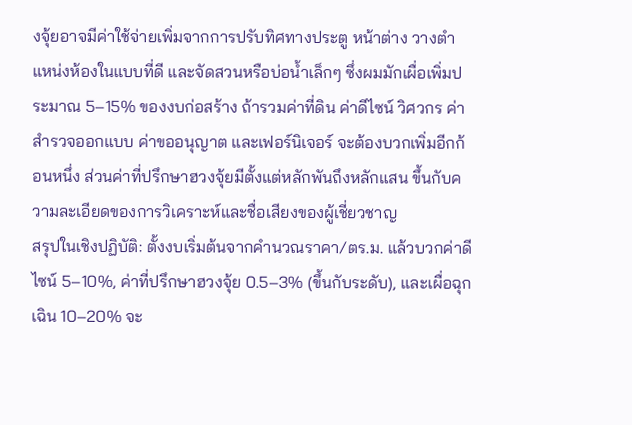งจุ้ยอาจมีค่าใช้จ่ายเพิ่มจากการปรับทิศทางประตู หน้าต่าง วางตำแหน่งห้องในแบบที่ดี และจัดสวนหรือบ่อน้ำเล็กๆ ซึ่งผมมักเผื่อเพิ่มประมาณ 5–15% ของงบก่อสร้าง ถ้ารวมค่าที่ดิน ค่าดีไซน์ วิศวกร ค่าสำรวจออกแบบ ค่าขออนุญาต และเฟอร์นิเจอร์ จะต้องบวกเพิ่มอีกก้อนหนึ่ง ส่วนค่าที่ปรึกษาฮวงจุ้ยมีตั้งแต่หลักพันถึงหลักแสน ขึ้นกับความละเอียดของการวิเคราะห์และชื่อเสียงของผู้เชี่ยวชาญ
สรุปในเชิงปฏิบัติ: ตั้งงบเริ่มต้นจากคำนวณราคา/ตร.ม. แล้วบวกค่าดีไซน์ 5–10%, ค่าที่ปรึกษาฮวงจุ้ย 0.5–3% (ขึ้นกับระดับ), และเผื่อฉุกเฉิน 10–20% จะ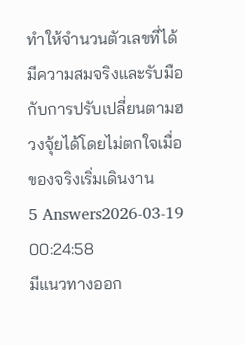ทำให้จำนวนตัวเลขที่ได้มีความสมจริงและรับมือกับการปรับเปลี่ยนตามฮวงจุ้ยได้โดยไม่ตกใจเมื่อของจริงเริ่มเดินงาน
5 Answers2026-03-19 00:24:58
มีแนวทางออก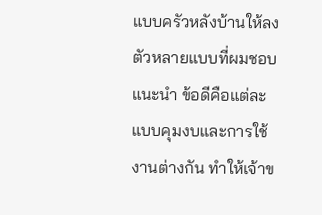แบบครัวหลังบ้านให้ลงตัวหลายแบบที่ผมชอบแนะนำ ข้อดีคือแต่ละแบบคุมงบและการใช้งานต่างกัน ทำให้เจ้าข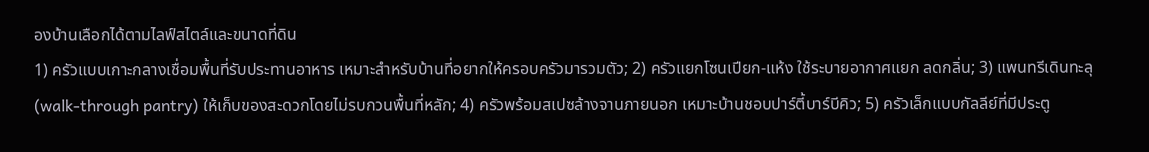องบ้านเลือกได้ตามไลฟ์สไตล์และขนาดที่ดิน
1) ครัวแบบเกาะกลางเชื่อมพื้นที่รับประทานอาหาร เหมาะสำหรับบ้านที่อยากให้ครอบครัวมารวมตัว; 2) ครัวแยกโซนเปียก-แห้ง ใช้ระบายอากาศแยก ลดกลิ่น; 3) แพนทรีเดินทะลุ (walk-through pantry) ให้เก็บของสะดวกโดยไม่รบกวนพื้นที่หลัก; 4) ครัวพร้อมสเปซล้างจานภายนอก เหมาะบ้านชอบปาร์ตี้บาร์บีคิว; 5) ครัวเล็กแบบกัลลีย์ที่มีประตู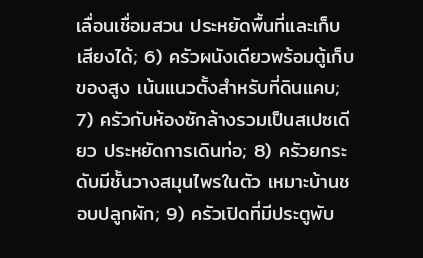เลื่อนเชื่อมสวน ประหยัดพื้นที่และเก็บเสียงได้; 6) ครัวผนังเดียวพร้อมตู้เก็บของสูง เน้นแนวตั้งสำหรับที่ดินแคบ; 7) ครัวกับห้องซักล้างรวมเป็นสเปซเดียว ประหยัดการเดินท่อ; 8) ครัวยกระดับมีชั้นวางสมุนไพรในตัว เหมาะบ้านชอบปลูกผัก; 9) ครัวเปิดที่มีประตูพับ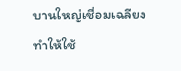บานใหญ่เชื่อมเฉลียง ทำให้ใช้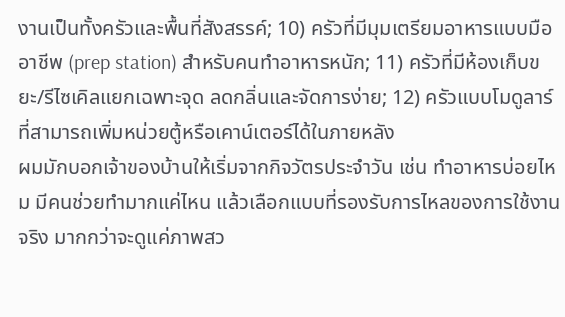งานเป็นทั้งครัวและพื้นที่สังสรรค์; 10) ครัวที่มีมุมเตรียมอาหารแบบมืออาชีพ (prep station) สำหรับคนทำอาหารหนัก; 11) ครัวที่มีห้องเก็บขยะ/รีไซเคิลแยกเฉพาะจุด ลดกลิ่นและจัดการง่าย; 12) ครัวแบบโมดูลาร์ที่สามารถเพิ่มหน่วยตู้หรือเคาน์เตอร์ได้ในภายหลัง
ผมมักบอกเจ้าของบ้านให้เริ่มจากกิจวัตรประจำวัน เช่น ทำอาหารบ่อยไหม มีคนช่วยทำมากแค่ไหน แล้วเลือกแบบที่รองรับการไหลของการใช้งานจริง มากกว่าจะดูแค่ภาพสว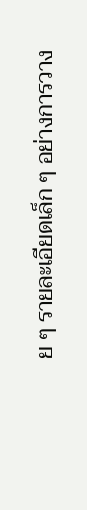ย ๆ รายละเอียดเล็ก ๆ อย่างการวาง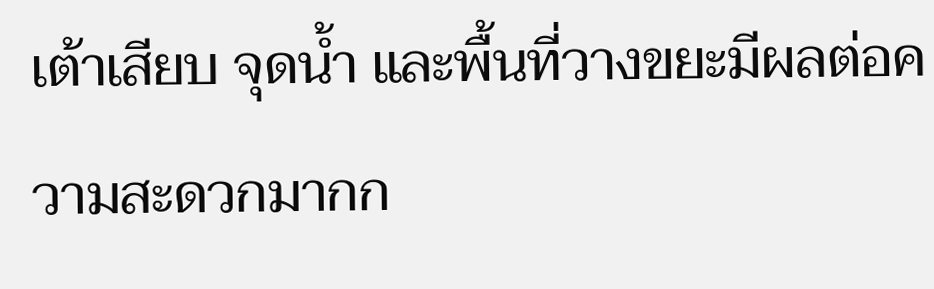เต้าเสียบ จุดน้ำ และพื้นที่วางขยะมีผลต่อความสะดวกมากก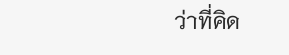ว่าที่คิด